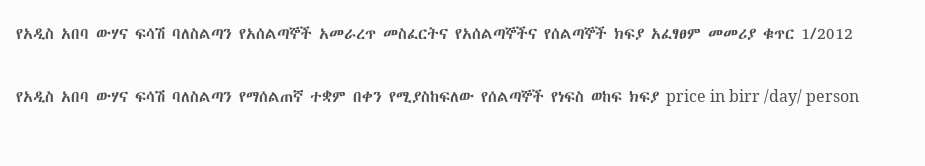የአዲስ አበባ ውሃና ፍሳሽ ባለስልጣን የአሰልጣኞች አመራረጥ መስፈርትና የአሰልጣኞችና የሰልጣኞች ክፍያ አፈፃፀም መመሪያ ቁጥር 1/2012

የአዲስ አበባ ውሃና ፍሳሽ ባለስልጣን የማሰልጠኛ ተቋም በቀን የሚያስከፍለው የሰልጣኞች የነፍስ ወከፍ ክፍያ price in birr /day/ person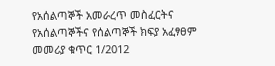የአሰልጣኞች አመራረጥ መስፈርትና የአሰልጣኞችና የሰልጣኞች ክፍያ አፈፃፀም መመሪያ ቁጥር 1/2012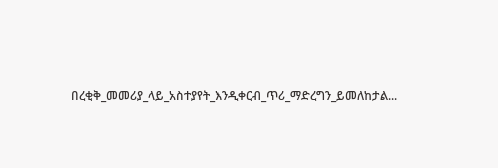በረቂቅ_መመሪያ_ላይ_አስተያየት_እንዲቀርብ_ጥሪ_ማድረግን_ይመለከታል...